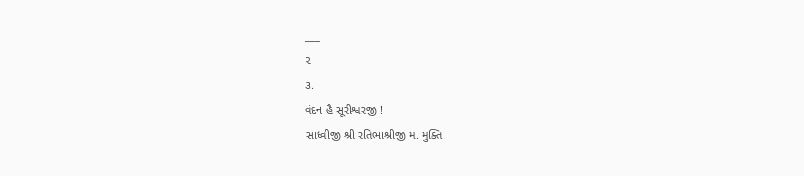___
૨
૩.
વંદન હૈ સૂરીશ્વરજી !
સાધ્વીજી શ્રી રતિભાશ્રીજી મ. મુક્તિ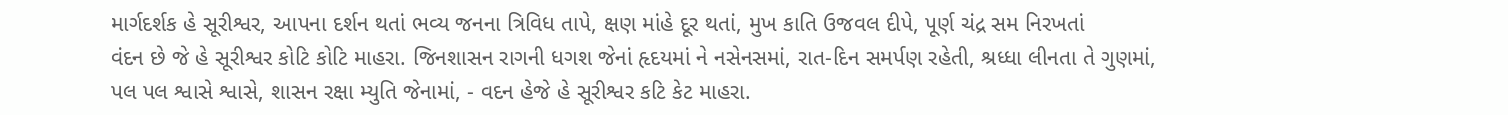માર્ગદર્શક હે સૂરીશ્વર, આપના દર્શન થતાં ભવ્ય જનના ત્રિવિધ તાપે, ક્ષણ માંહે દૂર થતાં, મુખ કાતિ ઉજવલ દીપે, પૂર્ણ ચંદ્ર સમ નિરખતાં
વંદન છે જે હે સૂરીશ્વર કોટિ કોટિ માહરા. જિનશાસન રાગની ધગશ જેનાં હૃદયમાં ને નસેનસમાં, રાત-દિન સમર્પણ રહેતી, શ્રધ્ધા લીનતા તે ગુણમાં,
પલ પલ શ્વાસે શ્વાસે, શાસન રક્ષા મ્યુતિ જેનામાં, - વદન હેજે હે સૂરીશ્વર કટિ કેટ માહરા.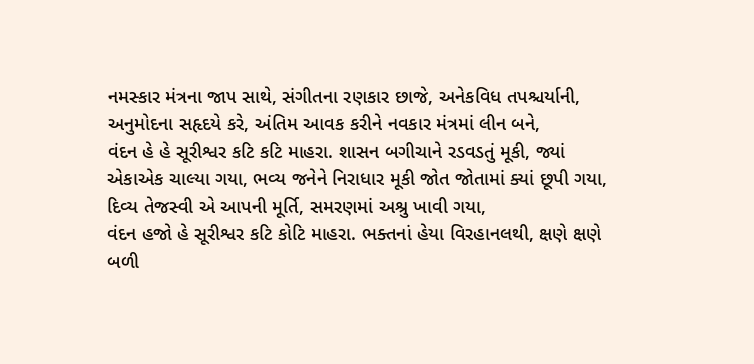નમસ્કાર મંત્રના જાપ સાથે, સંગીતના રણકાર છાજે, અનેકવિધ તપશ્ચર્યાની, અનુમોદના સહૃદયે કરે, અંતિમ આવક કરીને નવકાર મંત્રમાં લીન બને,
વંદન હે હે સૂરીશ્વર કટિ કટિ માહરા. શાસન બગીચાને રડવડતું મૂકી, જ્યાં એકાએક ચાલ્યા ગયા, ભવ્ય જનેને નિરાધાર મૂકી જોત જોતામાં ક્યાં છૂપી ગયા,
દિવ્ય તેજસ્વી એ આપની મૂર્તિ, સમરણમાં અશ્રુ ખાવી ગયા,
વંદન હજો હે સૂરીશ્વર કટિ કોટિ માહરા. ભક્તનાં હેયા વિરહાનલથી, ક્ષણે ક્ષણે બળી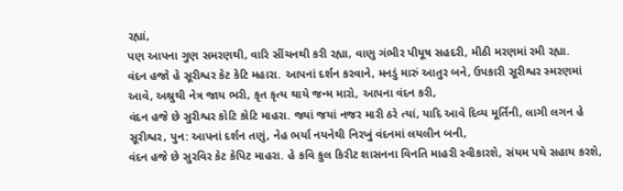રહ્યાં,
પણ આપના ગુણ સમરણથી, વારિ સીંચનથી કરી રહ્યા, વાણુ ગંભીર પીયૂષ સહદરી, મીઠી મરણમાં રમી રહ્યા.
વંદન હજો હે સૂરીશ્વર કેટ કેટિ મહારા. આપનાં દર્શન કરવાને, મનડું મારું આતુર બને, ઉપકારી સૂરીશ્વર સ્મરણમાં આવે, અશ્રુથી નેત્ર જાય ભરી, કૃત કૃત્ય થાયે જન્મ મારો, આપના વંદન કરી,
વંદન હજે છે સુરીશ્વર કોટિ કોટિ માહરા. જ્યાં જયાં નજર મારી ઠરે ત્યાં, યાદિ આવે દિવ્ય મૂર્તિની, લાગી લગન હે સૂરીશ્વર, પુન: આપનાં દર્શન તણું, નેહ ભર્યા નયનેથી નિરખું વંદનમાં લયલીન બની,
વંદન હજે છે સુરવિર કેટ કેપિટ માહરા. હે કવિ કુલ કિરીટ શાસનના વિનતિ માહરી સ્વીકારશે, સંયમ પથે સહાય કરશે,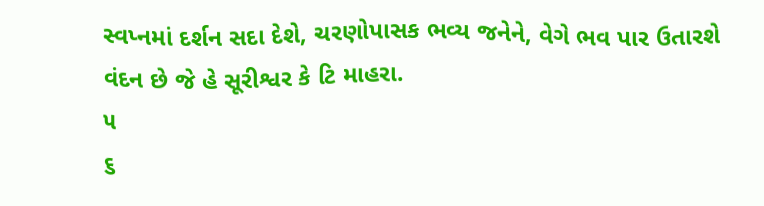સ્વપ્નમાં દર્શન સદા દેશે, ચરણોપાસક ભવ્ય જનેને, વેગે ભવ પાર ઉતારશે
વંદન છે જે હે સૂરીશ્વર કે ટિ માહરા.
૫
૬